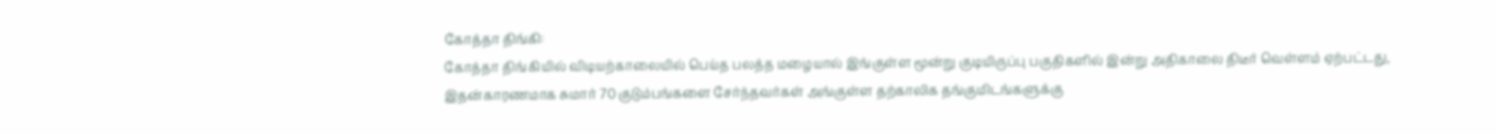கோத்தா திங்கி:
கோத்தா திங்கியில் விடியற்காலையில் பெய்த பலத்த மழையால் இங்குள்ள மூன்று குடியிருப்பு பகுதிகளில் இன்று அதிகாலை திடீர் வெள்ளம் ஏற்பட்டது, இதன்காரணமாக சுமார் 70 குடும்பங்களை சேர்ந்தவர்கள் அங்குள்ள தற்காலிக தங்குமிடங்களுக்கு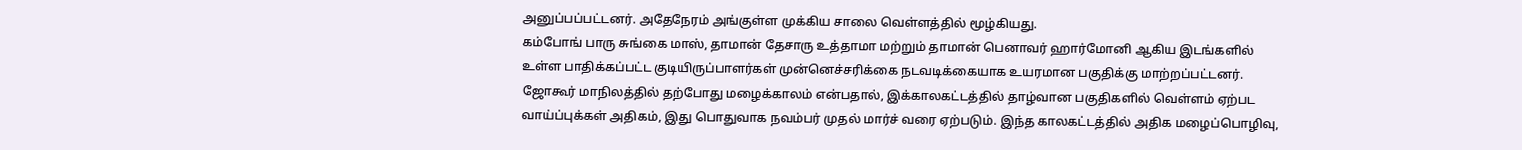அனுப்பப்பட்டனர். அதேநேரம் அங்குள்ள முக்கிய சாலை வெள்ளத்தில் மூழ்கியது.
கம்போங் பாரு சுங்கை மாஸ், தாமான் தேசாரு உத்தாமா மற்றும் தாமான் பெனாவர் ஹார்மோனி ஆகிய இடங்களில் உள்ள பாதிக்கப்பட்ட குடியிருப்பாளர்கள் முன்னெச்சரிக்கை நடவடிக்கையாக உயரமான பகுதிக்கு மாற்றப்பட்டனர்.
ஜோகூர் மாநிலத்தில் தற்போது மழைக்காலம் என்பதால், இக்காலகட்டத்தில் தாழ்வான பகுதிகளில் வெள்ளம் ஏற்பட வாய்ப்புக்கள் அதிகம், இது பொதுவாக நவம்பர் முதல் மார்ச் வரை ஏற்படும். இந்த காலகட்டத்தில் அதிக மழைப்பொழிவு,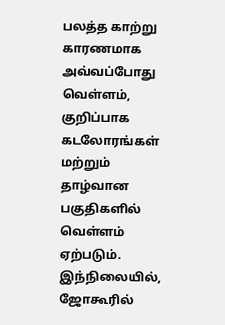பலத்த காற்று காரணமாக அவ்வப்போது வெள்ளம், குறிப்பாக கடலோரங்கள் மற்றும் தாழ்வான பகுதிகளில் வெள்ளம் ஏற்படும்.
இந்நிலையில், ஜோகூரில்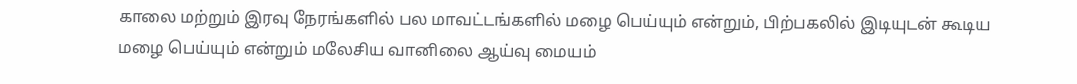காலை மற்றும் இரவு நேரங்களில் பல மாவட்டங்களில் மழை பெய்யும் என்றும், பிற்பகலில் இடியுடன் கூடிய மழை பெய்யும் என்றும் மலேசிய வானிலை ஆய்வு மையம்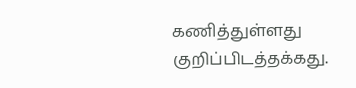கணித்துள்ளது குறிப்பிடத்தக்கது.